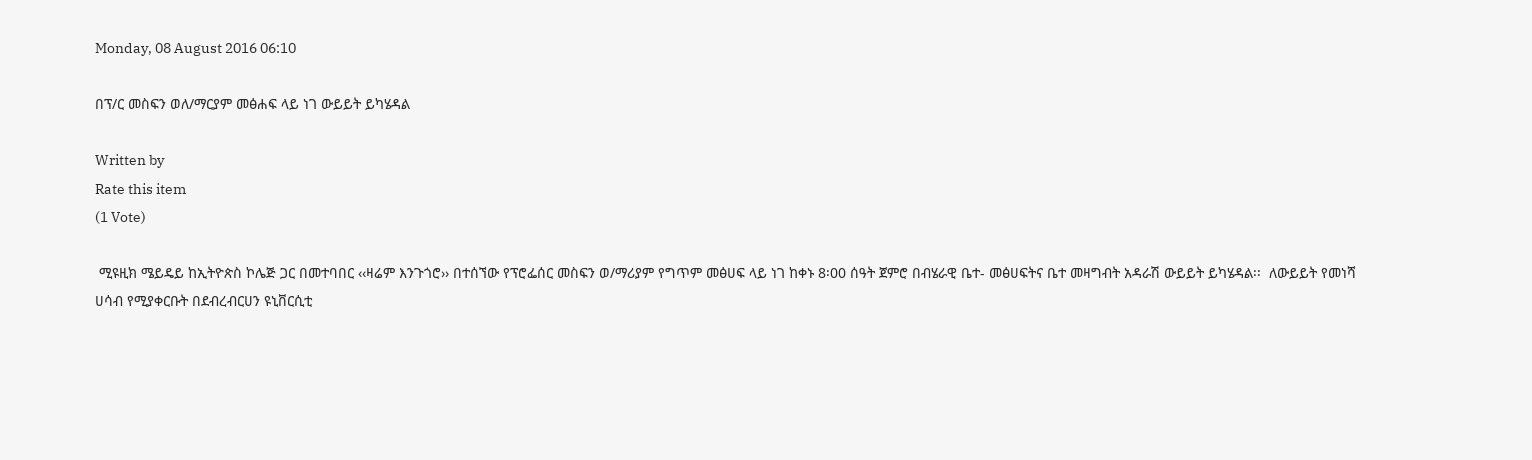Monday, 08 August 2016 06:10

በፕ/ር መስፍን ወለ/ማርያም መፅሐፍ ላይ ነገ ውይይት ይካሄዳል

Written by
Rate this item
(1 Vote)

 ሚዩዚክ ሜይዴይ ከኢትዮጵስ ኮሌጅ ጋር በመተባበር ‹‹ዛሬም እንጉጎሮ›› በተሰኘው የፕሮፌሰር መስፍን ወ/ማሪያም የግጥም መፅሀፍ ላይ ነገ ከቀኑ 8፡00 ሰዓት ጀምሮ በብሄራዊ ቤተ- መፅሀፍትና ቤተ መዛግብት አዳራሽ ውይይት ይካሄዳል፡፡  ለውይይት የመነሻ ሀሳብ የሚያቀርቡት በደብረብርሀን ዩኒቨርሲቲ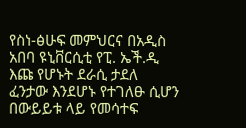የስነ-ፅሁፍ መምህርና በአዲስ አበባ ዩኒቨርሲቲ የፒ. ኤች.ዲ እጩ የሆኑት ደራሲ ታደለ ፈንታው እንደሆኑ የተገለፁ ሲሆን በውይይቱ ላይ የመሳተፍ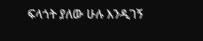ፍላጎት ያለው ሁሉ እንዲገኝ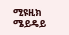ሚዩዚክ ሜይዴይ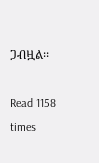ጋብዟል፡፡

Read 1158 times